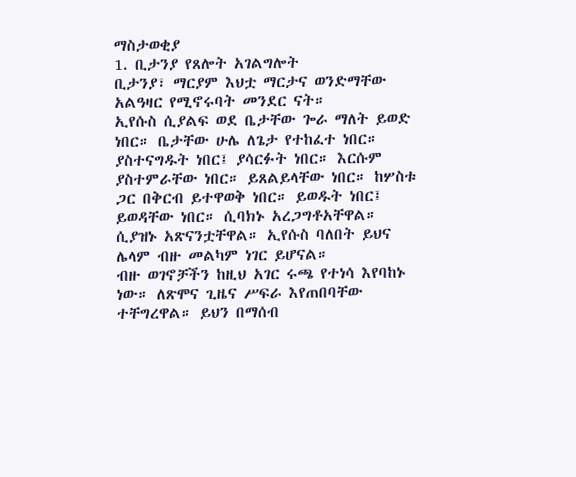ማስታወቂያ
1. ቢታንያ የጸሎት አገልግሎት
ቢታንያ፣ ማርያም እህቷ ማርታና ወንድማቸው አልዓዛር የሚኖሩባት መንደር ናት።
ኢየሱስ ሲያልፍ ወደ ቤታቸው ጐራ ማለት ይወድ ነበር። ቤታቸው ሁሌ ለጌታ የተከፈተ ነበር። ያስተናግዱት ነበር፤ ያሳርፉት ነበር። እርሱም ያስተምራቸው ነበር። ይጸልይላቸው ነበር። ከሦስቱ ጋር በቅርብ ይተዋወቅ ነበር። ይወዱት ነበር፤ ይወዳቸው ነበር። ሲባክኑ አረጋግቶአቸዋል። ሲያዝኑ አጽናንቷቸዋል። ኢየሱስ ባለበት ይህና ሌላም ብዙ መልካም ነገር ይሆናል።
ብዙ ወገኖቻችን ከዚህ አገር ሩጫ የተነሳ እየባከኑ ነው። ለጽሞና ጊዜና ሥፍራ እየጠበባቸው ተቸግረዋል። ይህን በማሰብ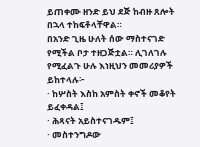ይጠቀሙ ዘንድ ይህ ደጅ ከብዙ ጸሎት በኋላ ተከፍቶላቸዋል።
በአንድ ጊዜ ሁለት ሰው ማስተናገድ የሚችል ቦታ ተዘጋጅቷል። ሊገለገሉ የሚፈልጉ ሁሉ እነዚህን መመሪያዎች ይከተላሉ፦
· ከሦስት እስከ አምስት ቀኖች መቆየት ይፈቀዳል፤
· ሕጻናት አይስተናገዱም፤
· መስተንግዶው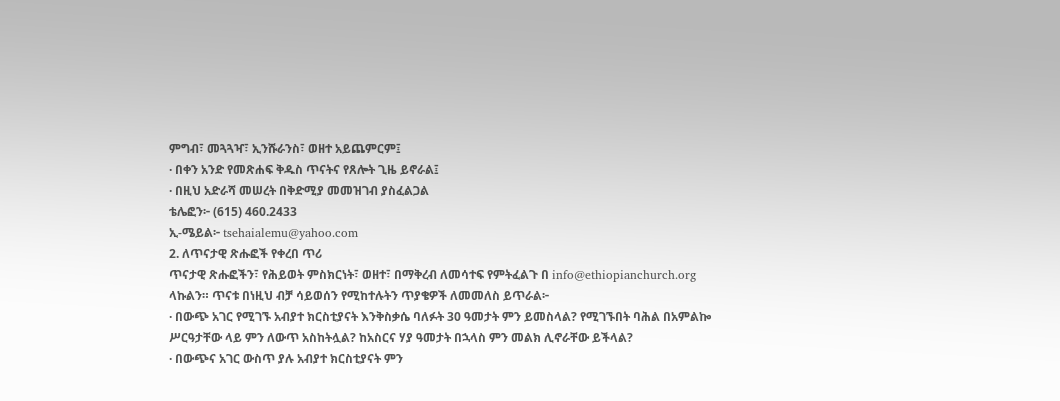ምግብ፣ መጓጓዣ፣ ኢንሹራንስ፣ ወዘተ አይጨምርም፤
· በቀን አንድ የመጽሐፍ ቅዱስ ጥናትና የጸሎት ጊዜ ይኖራል፤
· በዚህ አድራሻ መሠረት በቅድሚያ መመዝገብ ያስፈልጋል
ቴሌፎን፦ (615) 460.2433
ኢ-ሜይል፦ tsehaialemu@yahoo.com
2. ለጥናታዊ ጽሑፎች የቀረበ ጥሪ
ጥናታዊ ጽሑፎችን፣ የሕይወት ምስክርነት፣ ወዘተ፣ በማቅረብ ለመሳተፍ የምትፈልጉ በ info@ethiopianchurch.org ላኩልን። ጥናቱ በነዚህ ብቻ ሳይወሰን የሚከተሉትን ጥያቄዎች ለመመለስ ይጥራል፦
· በውጭ አገር የሚገኙ አብያተ ክርስቲያናት እንቅስቃሴ ባለፉት 30 ዓመታት ምን ይመስላል? የሚገኙበት ባሕል በአምልኰ ሥርዓታቸው ላይ ምን ለውጥ አስከትሏል? ከአስርና ሃያ ዓመታት በኋላስ ምን መልክ ሊኖራቸው ይችላል?
· በውጭና አገር ውስጥ ያሉ አብያተ ክርስቲያናት ምን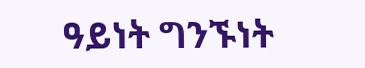ዓይነት ግንኙነት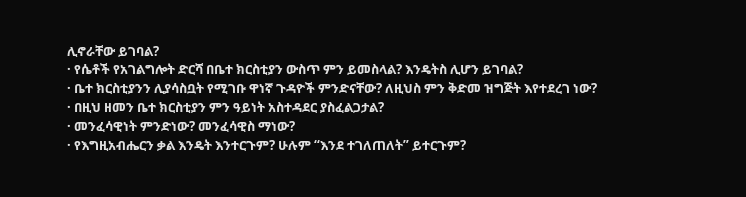ሊኖራቸው ይገባል?
· የሴቶች የአገልግሎት ድርሻ በቤተ ክርስቲያን ውስጥ ምን ይመስላል? እንዴትስ ሊሆን ይገባል?
· ቤተ ክርስቲያንን ሊያሳስቧት የሚገቡ ዋነኛ ጉዳዮች ምንድናቸው? ለዚህስ ምን ቅድመ ዝግጅት እየተደረገ ነው?
· በዚህ ዘመን ቤተ ክርስቲያን ምን ዓይነት አስተዳደር ያስፈልጋታል?
· መንፈሳዊነት ምንድነው? መንፈሳዊስ ማነው?
· የእግዚአብሔርን ቃል እንዴት እንተርጉም? ሁሉም “እንደ ተገለጠለት” ይተርጉም?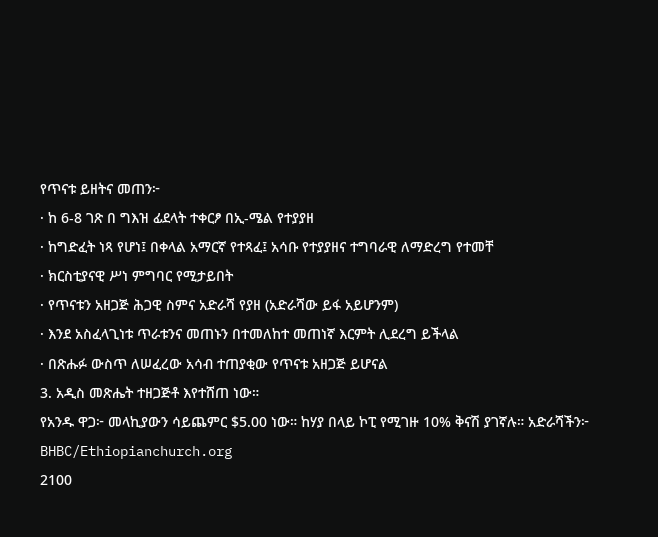የጥናቱ ይዘትና መጠን፦
· ከ 6-8 ገጽ በ ግእዝ ፊደላት ተቀርፆ በኢ-ሜል የተያያዘ
· ከግድፈት ነጻ የሆነ፤ በቀላል አማርኛ የተጻፈ፤ አሳቡ የተያያዘና ተግባራዊ ለማድረግ የተመቸ
· ክርስቲያናዊ ሥነ ምግባር የሚታይበት
· የጥናቱን አዘጋጅ ሕጋዊ ስምና አድራሻ የያዘ (አድራሻው ይፋ አይሆንም)
· እንደ አስፈላጊነቱ ጥራቱንና መጠኑን በተመለከተ መጠነኛ እርምት ሊደረግ ይችላል
· በጽሑፉ ውስጥ ለሠፈረው አሳብ ተጠያቂው የጥናቱ አዘጋጅ ይሆናል
3. አዲስ መጽሔት ተዘጋጅቶ እየተሸጠ ነው።
የአንዱ ዋጋ፦ መላኪያውን ሳይጨምር $5.00 ነው። ከሃያ በላይ ኮፒ የሚገዙ 10% ቅናሽ ያገኛሉ። አድራሻችን፦
BHBC/Ethiopianchurch.org
2100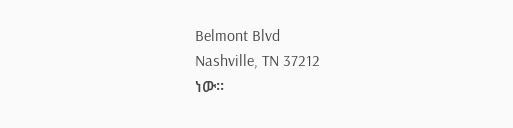Belmont Blvd
Nashville, TN 37212
ነው።